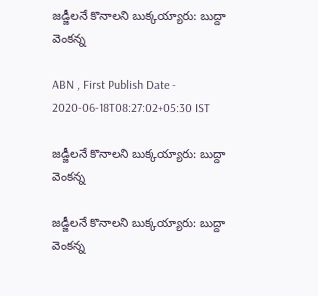జడ్జీలనే కొనాలని బుక్కయ్యారు: బుద్దా వెంకన్న

ABN , First Publish Date - 2020-06-18T08:27:02+05:30 IST

జడ్జీలనే కొనాలని బుక్కయ్యారు: బుద్దా వెంకన్న

జడ్జీలనే కొనాలని బుక్కయ్యారు: బుద్దా వెంకన్న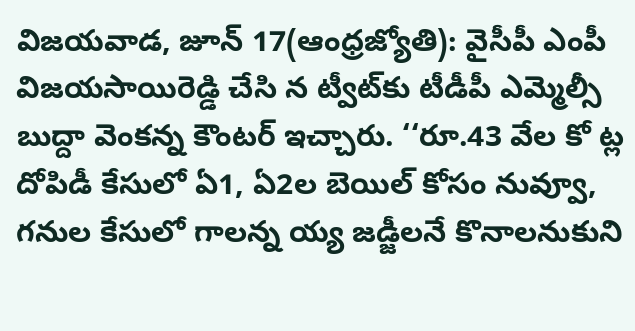విజయవాడ, జూన్‌ 17(ఆంధ్రజ్యోతి): వైసీపీ ఎంపీ విజయసాయిరెడ్డి చేసి న ట్వీట్‌కు టీడీపీ ఎమ్మెల్సీ బుద్దా వెంకన్న కౌంటర్‌ ఇచ్చారు. ‘‘రూ.43 వేల కో ట్ల దోపిడీ కేసులో ఏ1, ఏ2ల బెయిల్‌ కోసం నువ్వూ, గనుల కేసులో గాలన్న య్య జడ్జీలనే కొనాలనుకుని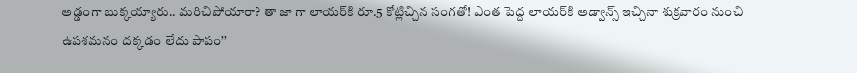అడ్డంగా బుక్కయ్యారు.. మరిచిపోయారా? తా జా గా లాయర్‌కి రూ.5 కోట్లిచ్చిన సంగతో! ఎంత పెద్ద లాయర్‌కి అడ్వాన్స్‌ ఇచ్చినా శుక్రవారం నుంచి ఉపశమనం దక్కడం లేదు పాపం’’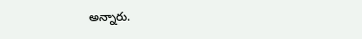అన్నారు.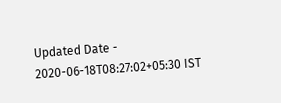Updated Date - 2020-06-18T08:27:02+05:30 IST